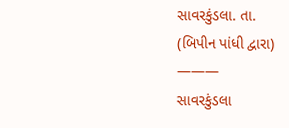સાવરકુંડલા. તા.
(બિપીન પાંધી દ્વારા)
———
સાવરકુંડલા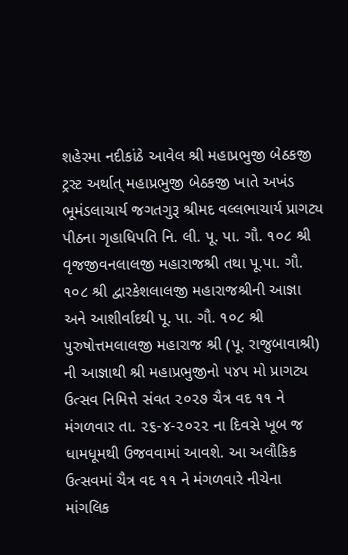શહેરમા નદીકાંઠે આવેલ શ્રી મહાપ્રભુજી બેઠકજી ટ્રસ્ટ અર્થાત્ મહાપ્રભુજી બેઠકજી ખાતે અખંડ ભૂમંડલાચાર્ય જગતગુરૂ શ્રીમદ વલ્લભાચાર્ય પ્રાગટ્ય પીઠના ગૃહાધિપતિ નિ. લી. પૂ. પા. ગૌ. ૧૦૮ શ્રી વૃજજીવનલાલજી મહારાજશ્રી તથા પૂ.પા. ગૌ. ૧૦૮ શ્રી દ્વારકેશલાલજી મહારાજશ્રીની આજ્ઞા અને આશીર્વાદથી પૂ. પા. ગૌ. ૧૦૮ શ્રી પુરુષોત્તમલાલજી મહારાજ શ્રી (પૂ. રાજુબાવાશ્રી) ની આજ્ઞાથી શ્રી મહાપ્રભુજીનો ૫૪૫ મો પ્રાગટ્ય ઉત્સવ નિમિત્તે સંવત ૨૦૨૭ ચૈત્ર વદ ૧૧ ને મંગળવાર તા. ૨૬-૪-૨૦૨૨ ના દિવસે ખૂબ જ ધામધૂમથી ઉજવવામાં આવશે. આ અલૌકિક ઉત્સવમાં ચૈત્ર વદ ૧૧ ને મંગળવારે નીચેના માંગલિક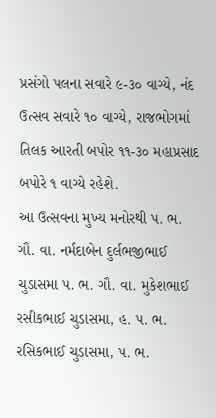પ્રસંગો પલના સવારે ૯-૩૦ વાગ્યે, નંદ ઉત્સવ સવારે ૧૦ વાગ્યે, રાજભોગમાં તિલક આરતી બપોર ૧૧-૩૦ મહાપ્રસાદ બપોરે ૧ વાગ્યે રહેશે.
આ ઉત્સવના મુખ્ય મનોરથી પ. ભ. ગૌ. વા. નર્મદાબેન દુર્લભજીભાઈ ચુડાસમા પ. ભ. ગૌ. વા. મુકેશભાઈ રસીકભાઈ ચુડાસમા, હ. પ. ભ. રસિકભાઈ ચુડાસમા, પ. ભ.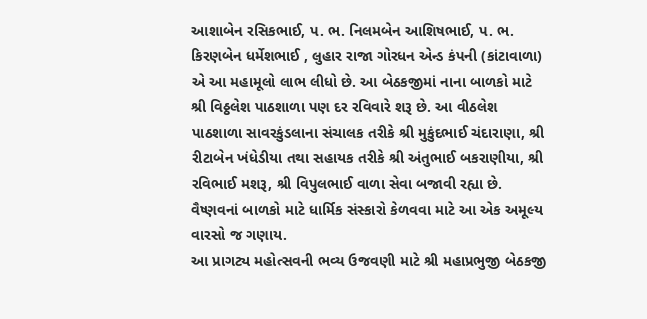આશાબેન રસિકભાઈ, પ. ભ. નિલમબેન આશિષભાઈ, પ. ભ. કિરણબેન ધર્મેશભાઈ , લુહાર રાજા ગોરધન એન્ડ કંપની (કાંટાવાળા) એ આ મહામૂલો લાભ લીધો છે. આ બેઠકજીમાં નાના બાળકો માટે શ્રી વિઠ્ઠલેશ પાઠશાળા પણ દર રવિવારે શરૂ છે. આ વીઠલેશ પાઠશાળા સાવરકુંડલાના સંચાલક તરીકે શ્રી મુકુંદભાઈ ચંદારાણા, શ્રી રીટાબેન ખંધેડીયા તથા સહાયક તરીકે શ્રી અંતુભાઈ બકરાણીયા, શ્રી રવિભાઈ મશરૂ, શ્રી વિપુલભાઈ વાળા સેવા બજાવી રહ્યા છે. વૈષ્ણવનાં બાળકો માટે ધાર્મિક સંસ્કારો કેળવવા માટે આ એક અમૂલ્ય વારસો જ ગણાય.
આ પ્રાગટ્ય મહોત્સવની ભવ્ય ઉજવણી માટે શ્રી મહાપ્રભુજી બેઠકજી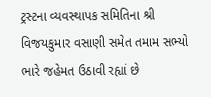ટ્રસ્ટના વ્યવસ્થાપક સમિતિના શ્રી વિજયકુમાર વસાણી સમેત તમામ સભ્યો ભારે જહેમત ઉઠાવી રહ્યાં છે